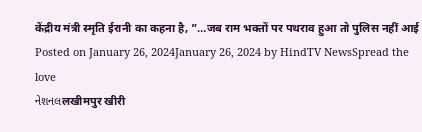केंद्रीय मंत्री स्मृति ईरानी का कहना है, ”…जब राम भक्तों पर पथराव हुआ तो पुलिस नहीं आई Posted on January 26, 2024January 26, 2024 by HindTV NewsSpread the love
નેશનલलखीमपुर खीरी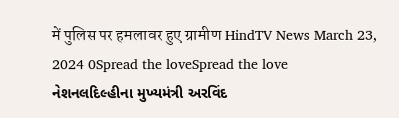में पुलिस पर हमलावर हुए ग्रामीण HindTV News March 23, 2024 0Spread the loveSpread the love
નેશનલદિલ્હીના મુખ્યમંત્રી અરવિંદ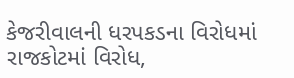કેજરીવાલની ધરપકડના વિરોધમાં રાજકોટમાં વિરોધ,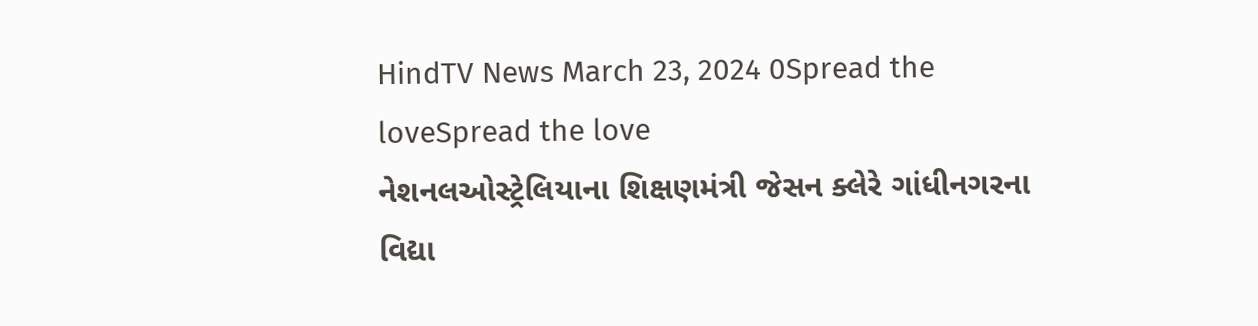HindTV News March 23, 2024 0Spread the loveSpread the love
નેશનલઓસ્ટ્રેલિયાના શિક્ષણમંત્રી જેસન ક્લેરે ગાંધીનગરના વિદ્યા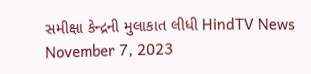સમીક્ષા કેન્દ્રની મુલાકાત લીધી HindTV News November 7, 2023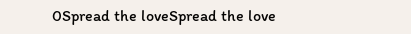0Spread the loveSpread the love